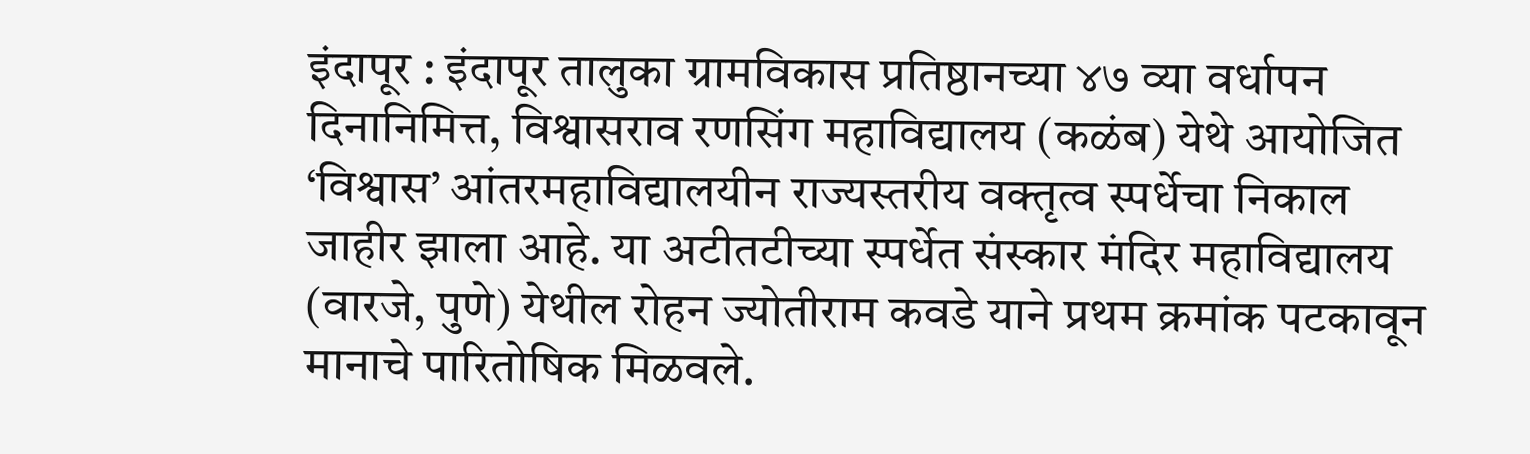इंदापूर : इंदापूर तालुका ग्रामविकास प्रतिष्ठानच्या ४७ व्या वर्धापन दिनानिमित्त, विश्वासराव रणसिंग महाविद्यालय (कळंब) येथे आयोजित ‘विश्वास’ आंतरमहाविद्यालयीन राज्यस्तरीय वक्तृत्व स्पर्धेचा निकाल जाहीर झाला आहे. या अटीतटीच्या स्पर्धेत संस्कार मंदिर महाविद्यालय (वारजे, पुणे) येथील रोहन ज्योतीराम कवडे याने प्रथम क्रमांक पटकावून मानाचे पारितोषिक मिळवले.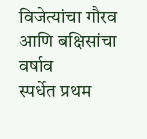विजेत्यांचा गौरव आणि बक्षिसांचा वर्षाव
स्पर्धेत प्रथम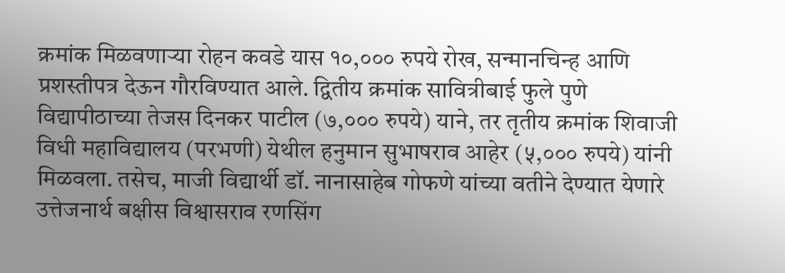क्रमांक मिळवणाऱ्या रोहन कवडे यास १०,००० रुपये रोख, सन्मानचिन्ह आणि प्रशस्तीपत्र देऊन गौरविण्यात आले. द्वितीय क्रमांक सावित्रीबाई फुले पुणे विद्यापीठाच्या तेजस दिनकर पाटील (७,००० रुपये) याने, तर तृतीय क्रमांक शिवाजी विधी महाविद्यालय (परभणी) येथील हनुमान सुभाषराव आहेर (५,००० रुपये) यांनी मिळवला. तसेच, माजी विद्यार्थी डॉ. नानासाहेब गोफणे यांच्या वतीने देण्यात येणारे उत्तेजनार्थ बक्षीस विश्वासराव रणसिंग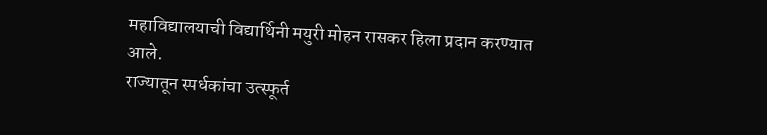महाविद्यालयाची विद्यार्थिनी मयुरी मोहन रासकर हिला प्रदान करण्यात आले.
राज्यातून स्पर्धकांचा उत्स्फूर्त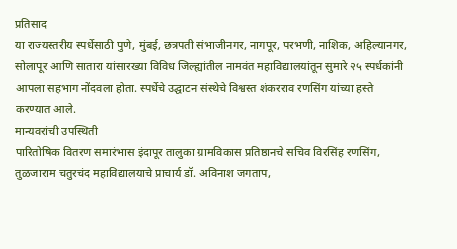प्रतिसाद
या राज्यस्तरीय स्पर्धेसाठी पुणे, मुंबई, छत्रपती संभाजीनगर, नागपूर, परभणी, नाशिक, अहिल्यानगर, सोलापूर आणि सातारा यांसारख्या विविध जिल्ह्यांतील नामवंत महाविद्यालयांतून सुमारे २५ स्पर्धकांनी आपला सहभाग नोंदवला होता. स्पर्धेचे उद्घाटन संस्थेचे विश्वस्त शंकरराव रणसिंग यांच्या हस्ते करण्यात आले.
मान्यवरांची उपस्थिती
पारितोषिक वितरण समारंभास इंदापूर तालुका ग्रामविकास प्रतिष्ठानचे सचिव विरसिंह रणसिंग, तुळजाराम चतुरचंद महाविद्यालयाचे प्राचार्य डॉ. अविनाश जगताप,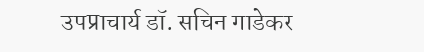उपप्राचार्य डॉ. सचिन गाडेकर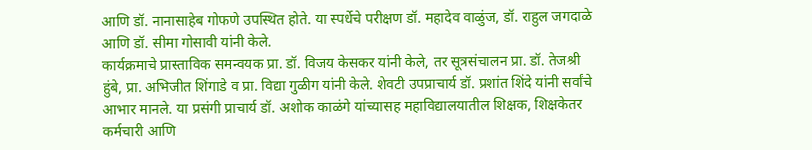आणि डॉ. नानासाहेब गोफणे उपस्थित होते. या स्पर्धेचे परीक्षण डॉ. महादेव वाळुंज, डॉ. राहुल जगदाळे आणि डॉ. सीमा गोसावी यांनी केले.
कार्यक्रमाचे प्रास्ताविक समन्वयक प्रा. डॉ. विजय केसकर यांनी केले, तर सूत्रसंचालन प्रा. डॉ. तेजश्री हुंबे, प्रा. अभिजीत शिंगाडे व प्रा. विद्या गुळीग यांनी केले. शेवटी उपप्राचार्य डॉ. प्रशांत शिंदे यांनी सर्वांचे आभार मानले. या प्रसंगी प्राचार्य डॉ. अशोक काळंगे यांच्यासह महाविद्यालयातील शिक्षक, शिक्षकेतर कर्मचारी आणि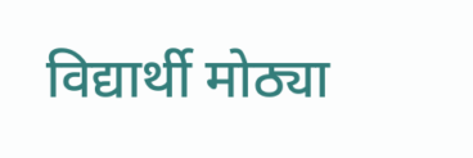विद्यार्थी मोठ्या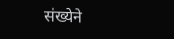संख्येने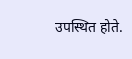उपस्थित होते.